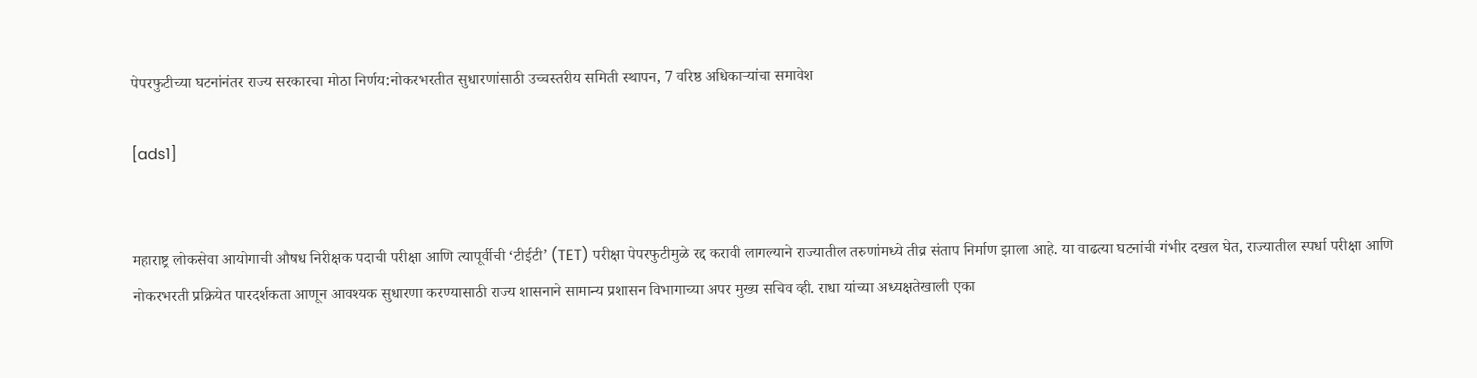पेपरफुटीच्या घटनांनंतर राज्य सरकारचा मोठा निर्णय:नोकरभरतीत सुधारणांसाठी उच्चस्तरीय समिती स्थापन, 7 वरिष्ठ अधिकाऱ्यांचा समावेश

[ads1]


महाराष्ट्र लोकसेवा आयोगाची औषध निरीक्षक पदाची परीक्षा आणि त्यापूर्वीची ‘टीईटी’ (TET) परीक्षा पेपरफुटीमुळे रद्द करावी लागल्याने राज्यातील तरुणांमध्ये तीव्र संताप निर्माण झाला आहे. या वाढत्या घटनांची गंभीर दखल घेत, राज्यातील स्पर्धा परीक्षा आणि नोकरभरती प्रक्रियेत पारदर्शकता आणून आवश्यक सुधारणा करण्यासाठी राज्य शासनाने सामान्य प्रशासन विभागाच्या अपर मुख्य सचिव व्ही. राधा यांच्या अध्यक्षतेखाली एका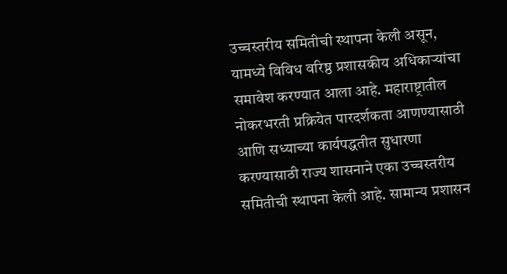उच्चस्तरीय समितीची स्थापना केली असून, यामध्ये विविध वरिष्ठ प्रशासकीय अधिकाऱ्यांचा समावेश करण्यात आला आहे. महाराष्ट्रातील नोकरभरती प्रक्रियेत पारदर्शकता आणण्यासाठी आणि सध्याच्या कार्यपद्धतीत सुधारणा करण्यासाठी राज्य शासनाने एका उच्चस्तरीय समितीची स्थापना केली आहे. सामान्य प्रशासन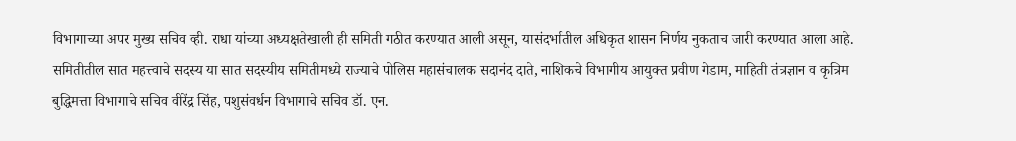विभागाच्या अपर मुख्य सचिव व्ही. राधा यांच्या अध्यक्षतेखाली ही समिती गठीत करण्यात आली असून, यासंदर्भातील अधिकृत शासन निर्णय नुकताच जारी करण्यात आला आहे. समितीतील सात महत्त्वाचे सदस्य या सात सदस्यीय समितीमध्ये राज्याचे पोलिस महासंचालक सदानंद दाते, नाशिकचे विभागीय आयुक्त प्रवीण गेडाम, माहिती तंत्रज्ञान व कृत्रिम बुद्धिमत्ता विभागाचे सचिव वीरेंद्र सिंह, पशुसंवर्धन विभागाचे सचिव डॉ. एन.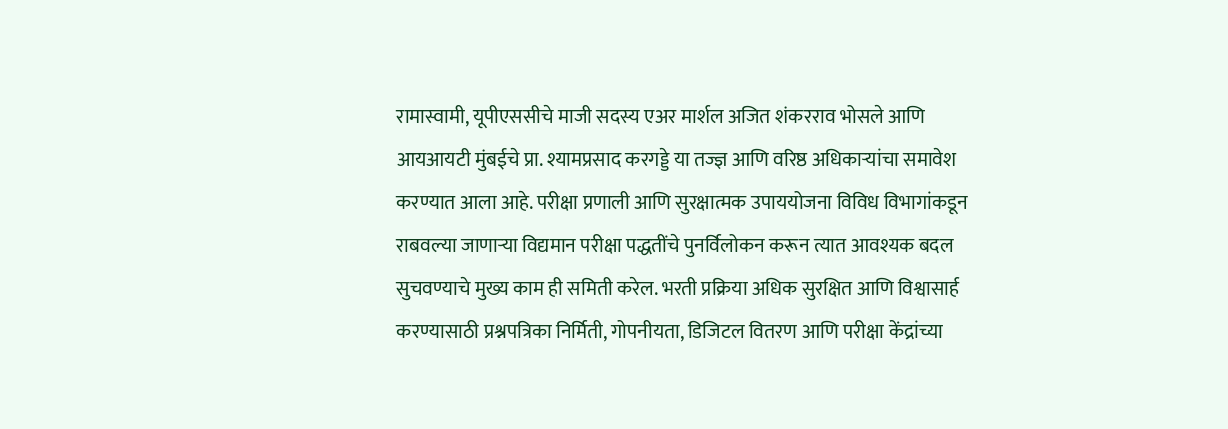रामास्वामी, यूपीएससीचे माजी सदस्य एअर मार्शल अजित शंकरराव भोसले आणि आयआयटी मुंबईचे प्रा. श्यामप्रसाद करगड्डे या तज्ज्ञ आणि वरिष्ठ अधिकाऱ्यांचा समावेश करण्यात आला आहे. परीक्षा प्रणाली आणि सुरक्षात्मक उपाययोजना विविध विभागांकडून राबवल्या जाणाऱ्या विद्यमान परीक्षा पद्धतींचे पुनर्विलोकन करून त्यात आवश्यक बदल सुचवण्याचे मुख्य काम ही समिती करेल. भरती प्रक्रिया अधिक सुरक्षित आणि विश्वासार्ह करण्यासाठी प्रश्नपत्रिका निर्मिती, गोपनीयता, डिजिटल वितरण आणि परीक्षा केंद्रांच्या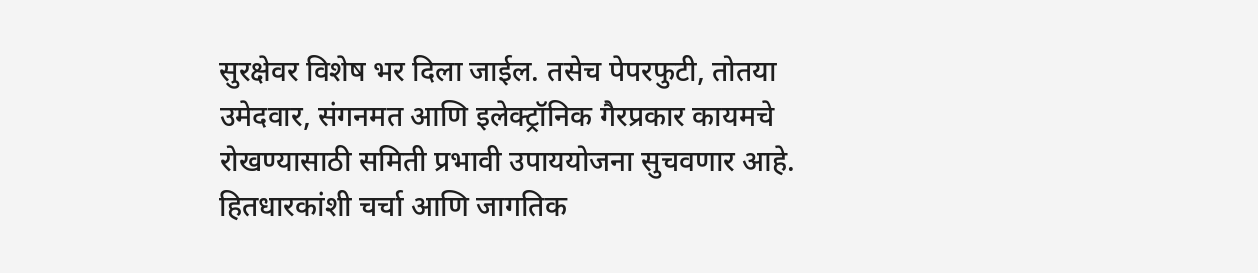सुरक्षेवर विशेष भर दिला जाईल. तसेच पेपरफुटी, तोतया उमेदवार, संगनमत आणि इलेक्ट्रॉनिक गैरप्रकार कायमचे रोखण्यासाठी समिती प्रभावी उपाययोजना सुचवणार आहे. हितधारकांशी चर्चा आणि जागतिक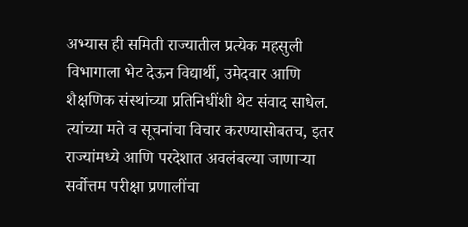अभ्यास ही समिती राज्यातील प्रत्येक महसुली विभागाला भेट देऊन विद्यार्थी, उमेदवार आणि शैक्षणिक संस्थांच्या प्रतिनिधींशी थेट संवाद साधेल. त्यांच्या मते व सूचनांचा विचार करण्यासोबतच, इतर राज्यांमध्ये आणि परदेशात अवलंबल्या जाणाऱ्या सर्वोत्तम परीक्षा प्रणालींचा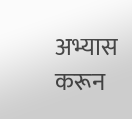अभ्यास करून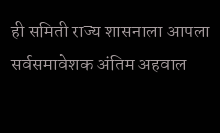ही समिती राज्य शासनाला आपला सर्वसमावेशक अंतिम अहवाल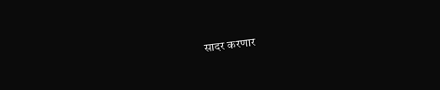सादर करणार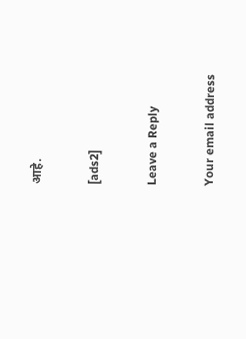आहे.

[ads2]

Leave a Reply

Your email address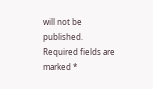will not be published. Required fields are marked *